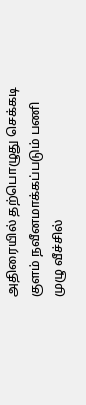அதிரையில் தற்பொழுது செக்கடி குளம் நவீனமாக்கப்படும் பணி முழு வீச்சில்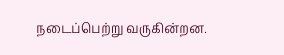நடைப்பெற்று வருகின்றன.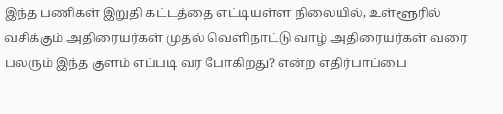இந்த பணிகள் இறுதி கட்டத்தை எட்டியள்ள நிலையில், உள்ளூரில் வசிக்கும் அதிரையர்கள் முதல் வெளிநாட்டு வாழ் அதிரையர்கள் வரை பலரும் இந்த குளம் எப்படி வர போகிறது? என்ற எதிர்பாப்பை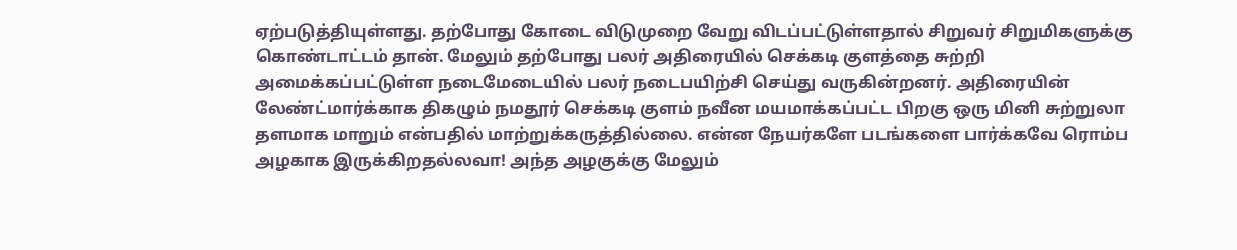ஏற்படுத்தியுள்ளது. தற்போது கோடை விடுமுறை வேறு விடப்பட்டுள்ளதால் சிறுவர் சிறுமிகளுக்கு கொண்டாட்டம் தான். மேலும் தற்போது பலர் அதிரையில் செக்கடி குளத்தை சுற்றி அமைக்கப்பட்டுள்ள நடைமேடையில் பலர் நடைபயிற்சி செய்து வருகின்றனர். அதிரையின் லேண்ட்மார்க்காக திகழும் நமதூர் செக்கடி குளம் நவீன மயமாக்கப்பட்ட பிறகு ஒரு மினி சுற்றுலா தளமாக மாறும் என்பதில் மாற்றுக்கருத்தில்லை. என்ன நேயர்களே படங்களை பார்க்கவே ரொம்ப அழகாக இருக்கிறதல்லவா! அந்த அழகுக்கு மேலும்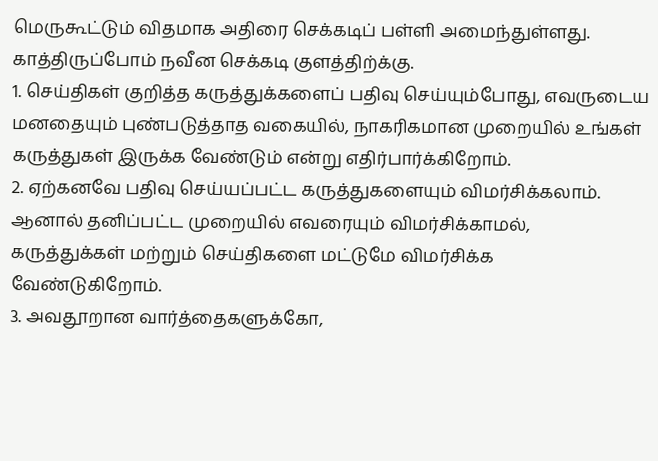மெருகூட்டும் விதமாக அதிரை செக்கடிப் பள்ளி அமைந்துள்ளது. காத்திருப்போம் நவீன செக்கடி குளத்திற்க்கு.
1. செய்திகள் குறித்த கருத்துக்களைப் பதிவு செய்யும்போது, எவருடைய மனதையும் புண்படுத்தாத வகையில், நாகரிகமான முறையில் உங்கள் கருத்துகள் இருக்க வேண்டும் என்று எதிர்பார்க்கிறோம்.
2. ஏற்கனவே பதிவு செய்யப்பட்ட கருத்துகளையும் விமர்சிக்கலாம். ஆனால் தனிப்பட்ட முறையில் எவரையும் விமர்சிக்காமல், கருத்துக்கள் மற்றும் செய்திகளை மட்டுமே விமர்சிக்க வேண்டுகிறோம்.
3. அவதூறான வார்த்தைகளுக்கோ,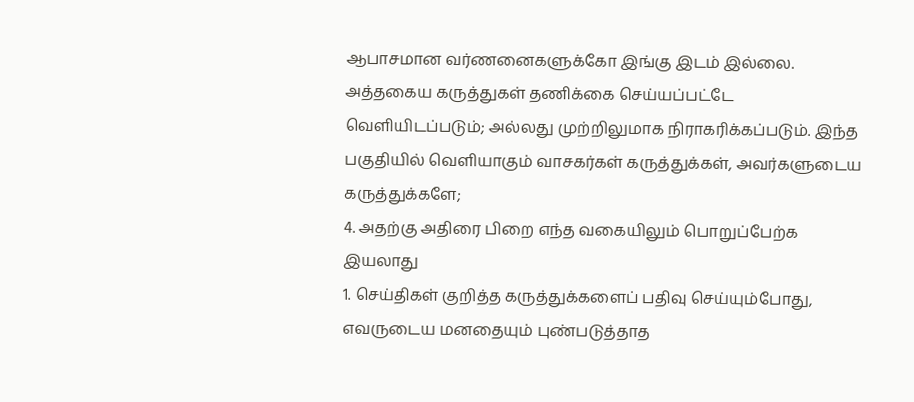ஆபாசமான வர்ணனைகளுக்கோ இங்கு இடம் இல்லை. அத்தகைய கருத்துகள் தணிக்கை செய்யப்பட்டே வெளியிடப்படும்; அல்லது முற்றிலுமாக நிராகரிக்கப்படும். இந்த பகுதியில் வெளியாகும் வாசகர்கள் கருத்துக்கள், அவர்களுடைய கருத்துக்களே;
4. அதற்கு அதிரை பிறை எந்த வகையிலும் பொறுப்பேற்க இயலாது
1. செய்திகள் குறித்த கருத்துக்களைப் பதிவு செய்யும்போது, எவருடைய மனதையும் புண்படுத்தாத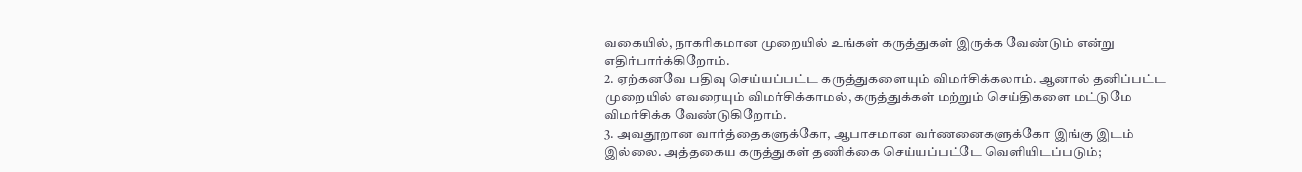வகையில், நாகரிகமான முறையில் உங்கள் கருத்துகள் இருக்க வேண்டும் என்று எதிர்பார்க்கிறோம்.
2. ஏற்கனவே பதிவு செய்யப்பட்ட கருத்துகளையும் விமர்சிக்கலாம். ஆனால் தனிப்பட்ட முறையில் எவரையும் விமர்சிக்காமல், கருத்துக்கள் மற்றும் செய்திகளை மட்டுமே விமர்சிக்க வேண்டுகிறோம்.
3. அவதூறான வார்த்தைகளுக்கோ, ஆபாசமான வர்ணனைகளுக்கோ இங்கு இடம் இல்லை. அத்தகைய கருத்துகள் தணிக்கை செய்யப்பட்டே வெளியிடப்படும்;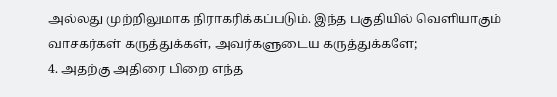அல்லது முற்றிலுமாக நிராகரிக்கப்படும். இந்த பகுதியில் வெளியாகும் வாசகர்கள் கருத்துக்கள், அவர்களுடைய கருத்துக்களே;
4. அதற்கு அதிரை பிறை எந்த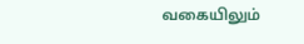வகையிலும்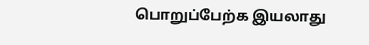பொறுப்பேற்க இயலாது